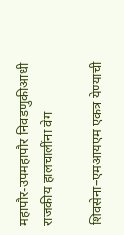महापौर-उपमहापौर निवडणुकीआधी राजकीय हालचालींना वेग

शिवसेना–एमआयएम एकत्र येण्याची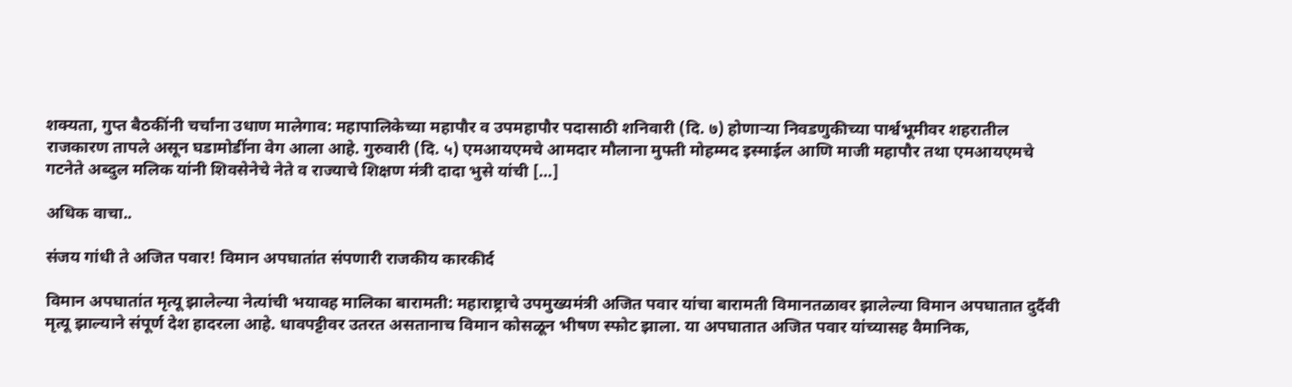शक्यता, गुप्त बैठकींनी चर्चांना उधाण मालेगाव: महापालिकेच्या महापौर व उपमहापौर पदासाठी शनिवारी (दि. ७) होणाऱ्या निवडणुकीच्या पार्श्वभूमीवर शहरातील राजकारण तापले असून घडामोडींना वेग आला आहे. गुरुवारी (दि. ५) एमआयएमचे आमदार मौलाना मुफ्ती मोहम्मद इस्माईल आणि माजी महापौर तथा एमआयएमचे गटनेते अब्दुल मलिक यांनी शिवसेनेचे नेते व राज्याचे शिक्षण मंत्री दादा भुसे यांची […]

अधिक वाचा..

संजय गांधी ते अजित पवार! विमान अपघातांत संपणारी राजकीय कारकीर्द

विमान अपघातांत मृत्यू झालेल्या नेत्यांची भयावह मालिका बारामती: महाराष्ट्राचे उपमुख्यमंत्री अजित पवार यांचा बारामती विमानतळावर झालेल्या विमान अपघातात दुर्दैवी मृत्यू झाल्याने संपूर्ण देश हादरला आहे. धावपट्टीवर उतरत असतानाच विमान कोसळून भीषण स्फोट झाला. या अपघातात अजित पवार यांच्यासह वैमानिक,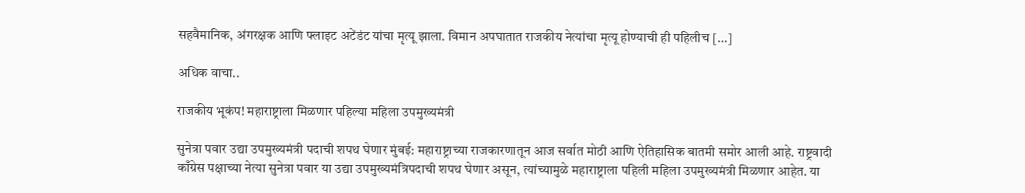सहवैमानिक, अंगरक्षक आणि फ्लाइट अटेंडंट यांचा मृत्यू झाला. विमान अपघातात राजकीय नेत्यांचा मृत्यू होण्याची ही पहिलीच […]

अधिक वाचा..

राजकीय भूकंप! महाराष्ट्राला मिळणार पहिल्या महिला उपमुख्यमंत्री

सुनेत्रा पवार उद्या उपमुख्यमंत्री पदाची शपथ घेणार मुंबई: महाराष्ट्राच्या राजकारणातून आज सर्वात मोठी आणि ऐतिहासिक बातमी समोर आली आहे. राष्ट्रवादी काँग्रेस पक्षाच्या नेत्या सुनेत्रा पवार या उद्या उपमुख्यमंत्रिपदाची शपथ घेणार असून, त्यांच्यामुळे महाराष्ट्राला पहिली महिला उपमुख्यमंत्री मिळणार आहेत. या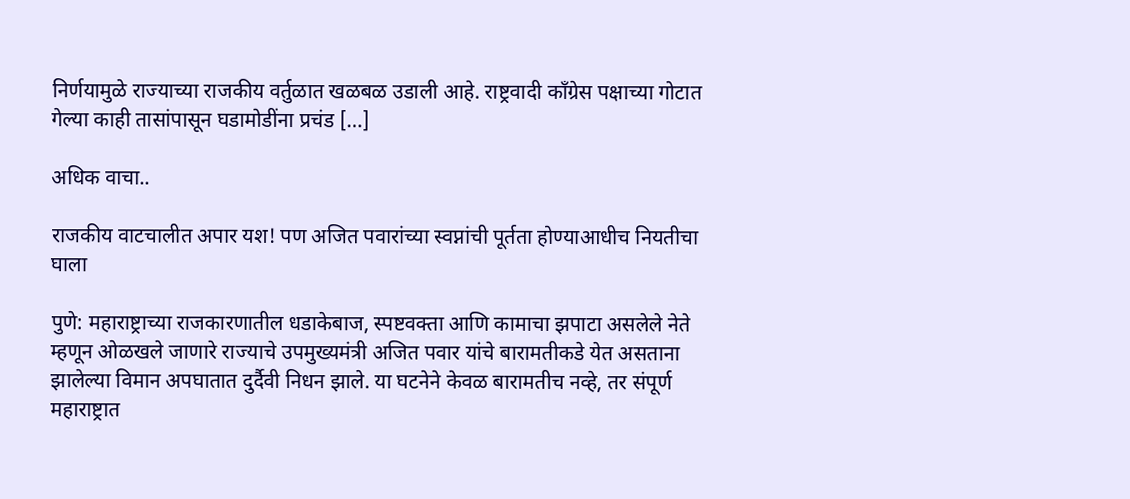निर्णयामुळे राज्याच्या राजकीय वर्तुळात खळबळ उडाली आहे. राष्ट्रवादी काँग्रेस पक्षाच्या गोटात गेल्या काही तासांपासून घडामोडींना प्रचंड […]

अधिक वाचा..

राजकीय वाटचालीत अपार यश! पण अजित पवारांच्या स्वप्नांची पूर्तता होण्याआधीच नियतीचा घाला

पुणे: महाराष्ट्राच्या राजकारणातील धडाकेबाज, स्पष्टवक्ता आणि कामाचा झपाटा असलेले नेते म्हणून ओळखले जाणारे राज्याचे उपमुख्यमंत्री अजित पवार यांचे बारामतीकडे येत असताना झालेल्या विमान अपघातात दुर्दैवी निधन झाले. या घटनेने केवळ बारामतीच नव्हे, तर संपूर्ण महाराष्ट्रात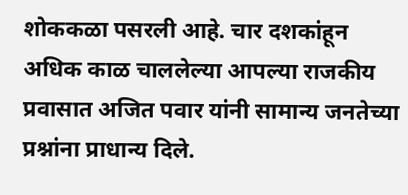शोककळा पसरली आहे. चार दशकांहून अधिक काळ चाललेल्या आपल्या राजकीय प्रवासात अजित पवार यांनी सामान्य जनतेच्या प्रश्नांना प्राधान्य दिले.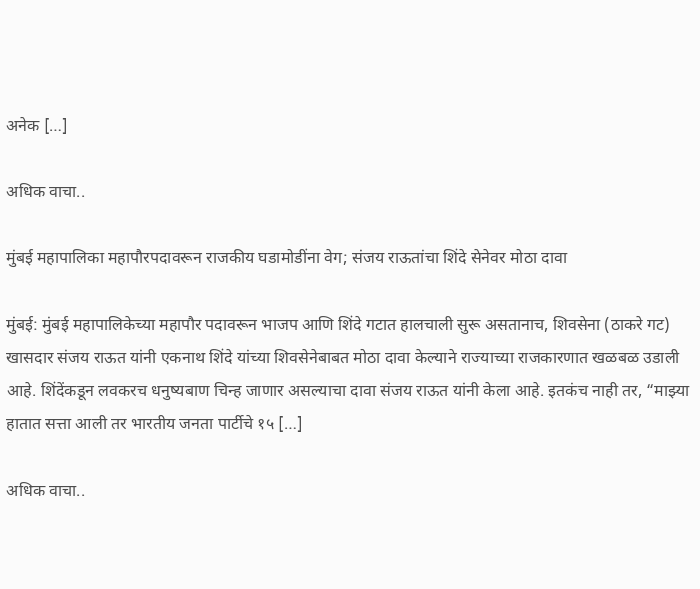अनेक […]

अधिक वाचा..

मुंबई महापालिका महापौरपदावरून राजकीय घडामोडींना वेग; संजय राऊतांचा शिंदे सेनेवर मोठा दावा

मुंबई: मुंबई महापालिकेच्या महापौर पदावरून भाजप आणि शिंदे गटात हालचाली सुरू असतानाच, शिवसेना (ठाकरे गट) खासदार संजय राऊत यांनी एकनाथ शिंदे यांच्या शिवसेनेबाबत मोठा दावा केल्याने राज्याच्या राजकारणात खळबळ उडाली आहे. शिंदेंकडून लवकरच धनुष्यबाण चिन्ह जाणार असल्याचा दावा संजय राऊत यांनी केला आहे. इतकंच नाही तर, “माझ्या हातात सत्ता आली तर भारतीय जनता पार्टीचे १५ […]

अधिक वाचा..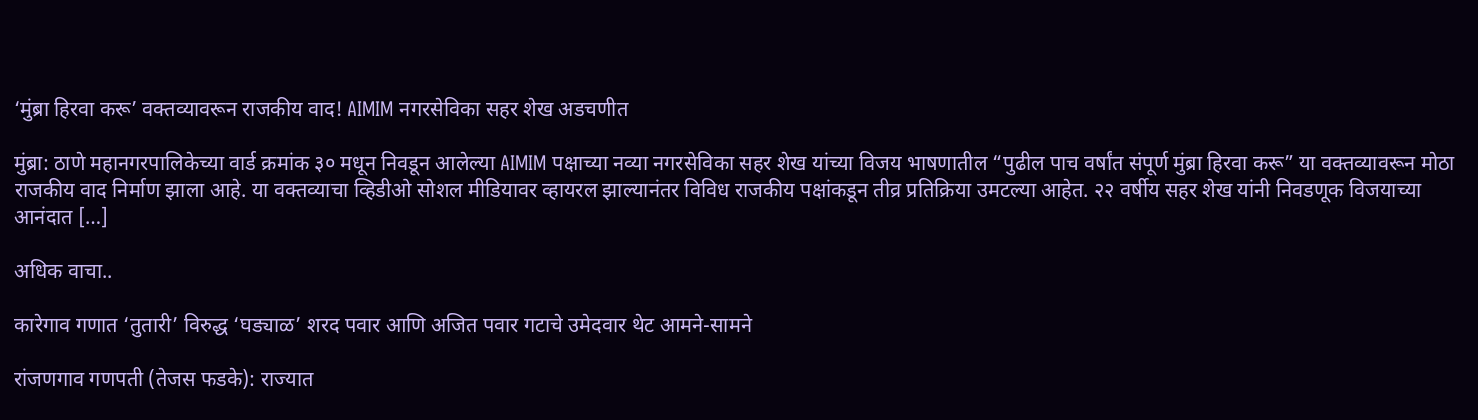‘मुंब्रा हिरवा करू’ वक्तव्यावरून राजकीय वाद! AIMIM नगरसेविका सहर शेख अडचणीत

मुंब्रा: ठाणे महानगरपालिकेच्या वार्ड क्रमांक ३० मधून निवडून आलेल्या AIMIM पक्षाच्या नव्या नगरसेविका सहर शेख यांच्या विजय भाषणातील “पुढील पाच वर्षांत संपूर्ण मुंब्रा हिरवा करू” या वक्तव्यावरून मोठा राजकीय वाद निर्माण झाला आहे. या वक्तव्याचा व्हिडीओ सोशल मीडियावर व्हायरल झाल्यानंतर विविध राजकीय पक्षांकडून तीव्र प्रतिक्रिया उमटल्या आहेत. २२ वर्षीय सहर शेख यांनी निवडणूक विजयाच्या आनंदात […]

अधिक वाचा..

कारेगाव गणात ‘तुतारी’ विरुद्ध ‘घड्याळ’ शरद पवार आणि अजित पवार गटाचे उमेदवार थेट आमने-सामने

रांजणगाव गणपती (तेजस फडके): राज्यात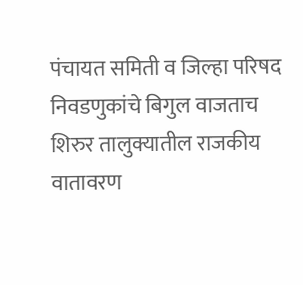पंचायत समिती व जिल्हा परिषद निवडणुकांचे बिगुल वाजताच शिरुर तालुक्यातील राजकीय वातावरण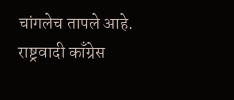चांगलेच तापले आहे. राष्ट्रवादी काँग्रेस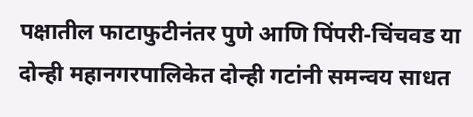पक्षातील फाटाफुटीनंतर पुणे आणि पिंपरी-चिंचवड या दोन्ही महानगरपालिकेत दोन्ही गटांनी समन्वय साधत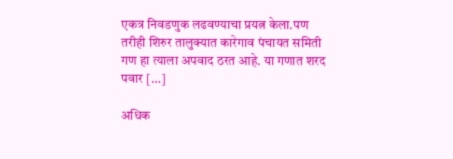एकत्र निवडणुक लढवण्याचा प्रयत्न केला.पण तरीही शिरुर तालुक्यात कारेगाव पंचायत समिती गण हा त्याला अपवाद ठरत आहे. या गणात शरद पवार […]

अधिक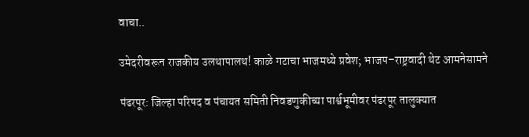वाचा..

उमेदरीवरून राजकीय उलथापालथ! काळे गटाचा भाजमध्ये प्रवेश; भाजप–राष्ट्रवादी थेट आमनेसामने

पंढरपूर: जिल्हा परिषद व पंचायत समिती निवडणुकीच्या पार्श्वभूमीवर पंढरपूर तालुक्यात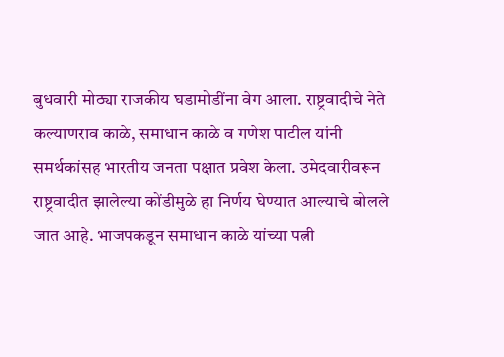बुधवारी मोठ्या राजकीय घडामोडींना वेग आला. राष्ट्रवादीचे नेते कल्याणराव काळे, समाधान काळे व गणेश पाटील यांनी समर्थकांसह भारतीय जनता पक्षात प्रवेश केला. उमेदवारीवरून राष्ट्रवादीत झालेल्या कोंडीमुळे हा निर्णय घेण्यात आल्याचे बोलले जात आहे. भाजपकडून समाधान काळे यांच्या पत्नी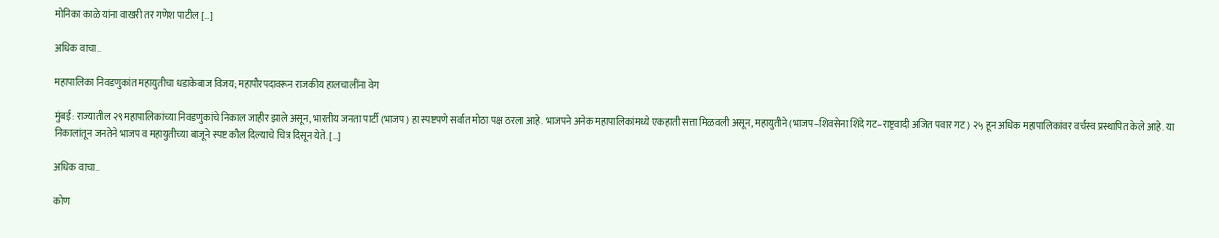मोनिका काळे यांना वाखरी तर गणेश पाटील […]

अधिक वाचा..

महापालिका निवडणुकांत महायुतीचा धडाकेबाज विजय; महापौरपदावरून राजकीय हालचालींना वेग

मुंबई: राज्यातील २९ महापालिकांच्या निवडणुकांचे निकाल जाहीर झाले असून, भारतीय जनता पार्टी (भाजप) हा स्पष्टपणे सर्वात मोठा पक्ष ठरला आहे. भाजपने अनेक महापालिकांमध्ये एकहाती सत्ता मिळवली असून, महायुतीने (भाजप–शिवसेना शिंदे गट–राष्ट्रवादी अजित पवार गट) २५ हून अधिक महापालिकांवर वर्चस्व प्रस्थापित केले आहे. या निकालांतून जनतेने भाजप व महायुतीच्या बाजूने स्पष्ट कौल दिल्याचे चित्र दिसून येते. […]

अधिक वाचा..

कोण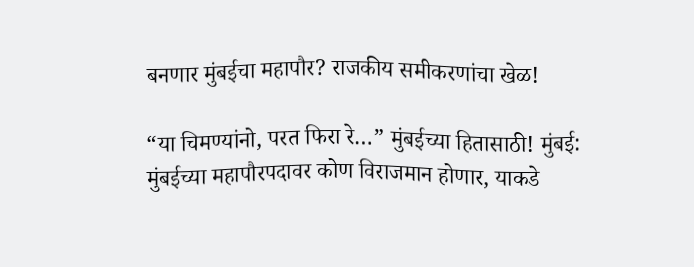बनणार मुंबईचा महापौर? राजकीय समीकरणांचा खेळ!

“या चिमण्यांनो, परत फिरा रे…” मुंबईच्या हितासाठी! मुंबई: मुंबईच्या महापौरपदावर कोण विराजमान होणार, याकडे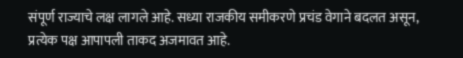संपूर्ण राज्याचे लक्ष लागले आहे. सध्या राजकीय समीकरणे प्रचंड वेगाने बदलत असून, प्रत्येक पक्ष आपापली ताकद अजमावत आहे.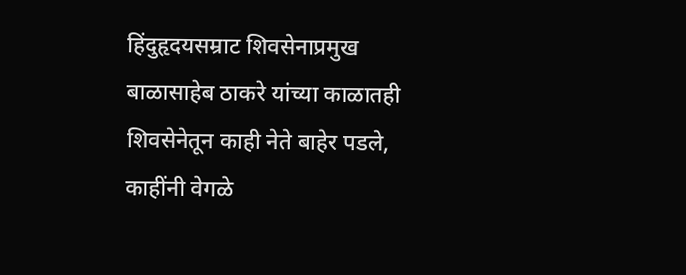हिंदुहृदयसम्राट शिवसेनाप्रमुख बाळासाहेब ठाकरे यांच्या काळातही शिवसेनेतून काही नेते बाहेर पडले, काहींनी वेगळे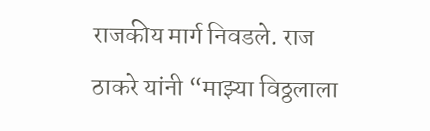राजकीय मार्ग निवडले. राज ठाकरे यांनी “माझ्या विठ्ठलाला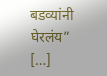बडव्यांनी घेरलंय” […]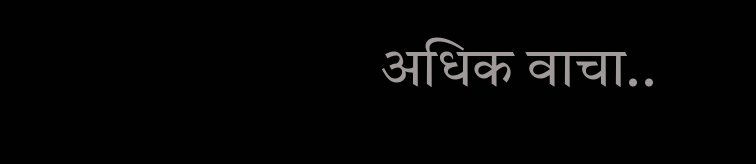अधिक वाचा..